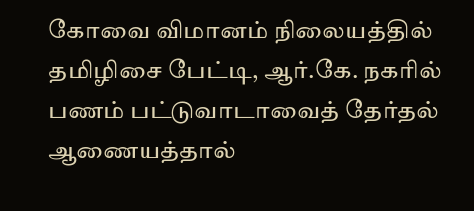கோவை விமானம் நிலையத்தில் தமிழிசை பேட்டி, ஆர்.கே. நகரில் பணம் பட்டுவாடாவைத் தேர்தல் ஆணையத்தால்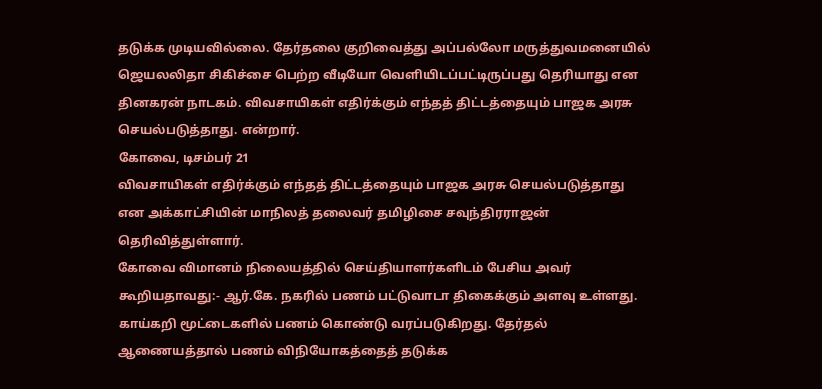தடுக்க முடியவில்லை. தேர்தலை குறிவைத்து அப்பல்லோ மருத்துவமனையில் ஜெயலலிதா சிகிச்சை பெற்ற வீடியோ வெளியிடப்பட்டிருப்பது தெரியாது என தினகரன் நாடகம். விவசாயிகள் எதிர்க்கும் எந்தத் திட்டத்தையும் பாஜக அரசு செயல்படுத்தாது. என்றார்.
கோவை, டிசம்பர் 21
விவசாயிகள் எதிர்க்கும் எந்தத் திட்டத்தையும் பாஜக அரசு செயல்படுத்தாது என அக்காட்சியின் மாநிலத் தலைவர் தமிழிசை சவுந்திரராஜன் தெரிவித்துள்ளார்.
கோவை விமானம் நிலையத்தில் செய்தியாளர்களிடம் பேசிய அவர் கூறியதாவது:- ஆர்.கே. நகரில் பணம் பட்டுவாடா திகைக்கும் அளவு உள்ளது. காய்கறி மூட்டைகளில் பணம் கொண்டு வரப்படுகிறது. தேர்தல் ஆணையத்தால் பணம் விநியோகத்தைத் தடுக்க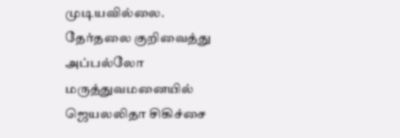முடியவில்லை.
தேர்தலை குறிவைத்து அப்பல்லோ மருத்துவமனையில் ஜெயலலிதா சிகிச்சை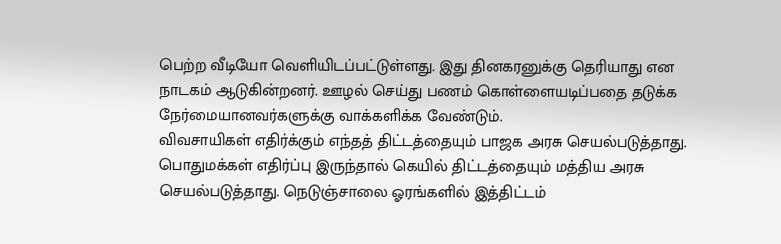பெற்ற வீடியோ வெளியிடப்பட்டுள்ளது. இது தினகரனுக்கு தெரியாது என நாடகம் ஆடுகின்றனர். ஊழல் செய்து பணம் கொள்ளையடிப்பதை தடுக்க நேர்மையானவர்களுக்கு வாக்களிக்க வேண்டும்.
விவசாயிகள் எதிர்க்கும் எந்தத் திட்டத்தையும் பாஜக அரசு செயல்படுத்தாது. பொதுமக்கள் எதிர்ப்பு இருந்தால் கெயில் திட்டத்தையும் மத்திய அரசு செயல்படுத்தாது. நெடுஞ்சாலை ஓரங்களில் இத்திட்டம்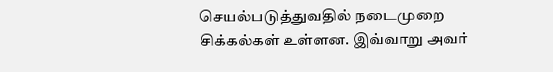செயல்படுத்துவதில் நடைமுறை சிக்கல்கள் உள்ளன. இவ்வாறு அவர்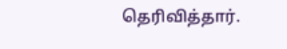தெரிவித்தார்.